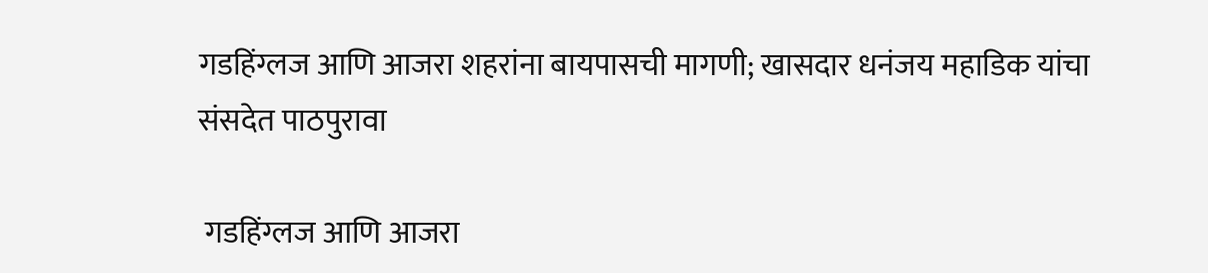गडहिंग्लज आणि आजरा शहरांना बायपासची मागणी; खासदार धनंजय महाडिक यांचा संसदेत पाठपुरावा

 गडहिंग्लज आणि आजरा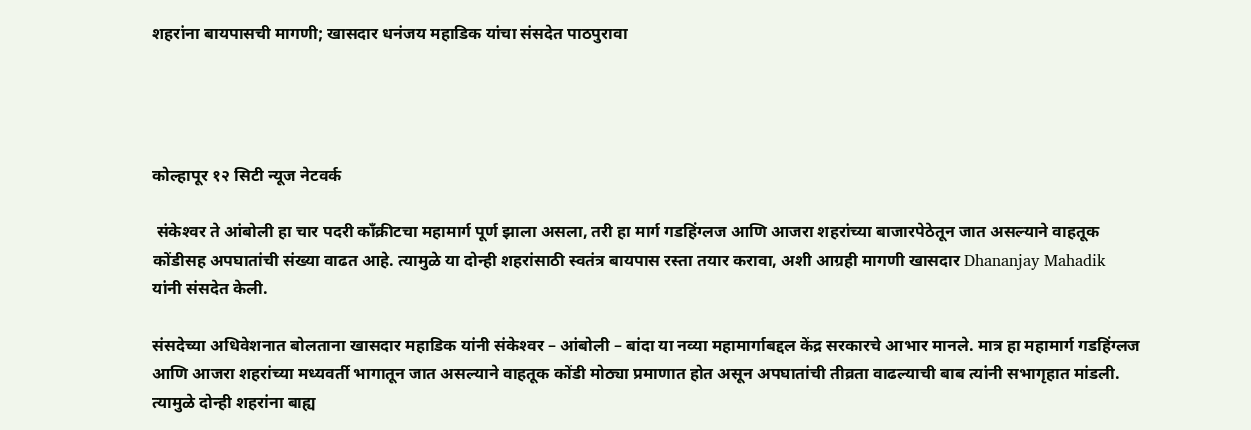शहरांना बायपासची मागणी; खासदार धनंजय महाडिक यांचा संसदेत पाठपुरावा




कोल्हापूर १२ सिटी न्यूज नेटवर्क

 संकेश्‍वर ते आंबोली हा चार पदरी कॉंक्रीटचा महामार्ग पूर्ण झाला असला, तरी हा मार्ग गडहिंग्लज आणि आजरा शहरांच्या बाजारपेठेतून जात असल्याने वाहतूक कोंडीसह अपघातांची संख्या वाढत आहे. त्यामुळे या दोन्ही शहरांसाठी स्वतंत्र बायपास रस्ता तयार करावा, अशी आग्रही मागणी खासदार Dhananjay Mahadik यांनी संसदेत केली.

संसदेच्या अधिवेशनात बोलताना खासदार महाडिक यांनी संकेश्‍वर – आंबोली – बांदा या नव्या महामार्गाबद्दल केंद्र सरकारचे आभार मानले. मात्र हा महामार्ग गडहिंग्लज आणि आजरा शहरांच्या मध्यवर्ती भागातून जात असल्याने वाहतूक कोंडी मोठ्या प्रमाणात होत असून अपघातांची तीव्रता वाढल्याची बाब त्यांनी सभागृहात मांडली. त्यामुळे दोन्ही शहरांना बाह्य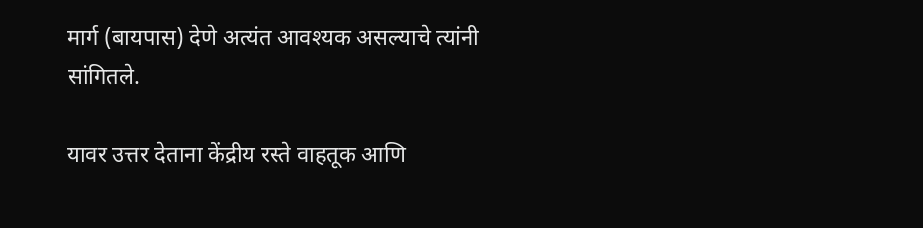मार्ग (बायपास) देणे अत्यंत आवश्यक असल्याचे त्यांनी सांगितले.

यावर उत्तर देताना केंद्रीय रस्ते वाहतूक आणि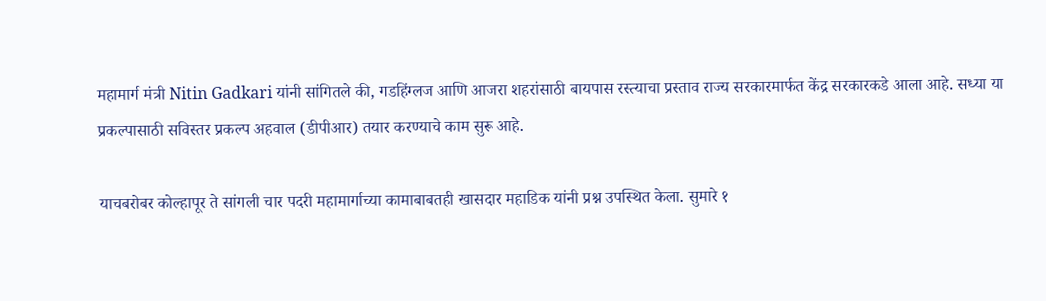महामार्ग मंत्री Nitin Gadkari यांनी सांगितले की, गडहिंग्लज आणि आजरा शहरांसाठी बायपास रस्त्याचा प्रस्ताव राज्य सरकारमार्फत केंद्र सरकारकडे आला आहे. सध्या या प्रकल्पासाठी सविस्तर प्रकल्प अहवाल (डीपीआर) तयार करण्याचे काम सुरू आहे.

याचबरोबर कोल्हापूर ते सांगली चार पदरी महामार्गाच्या कामाबाबतही खासदार महाडिक यांनी प्रश्न उपस्थित केला. सुमारे १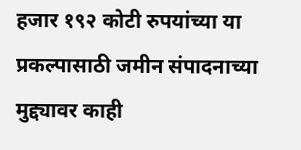हजार १९२ कोटी रुपयांच्या या प्रकल्पासाठी जमीन संपादनाच्या मुद्द्यावर काही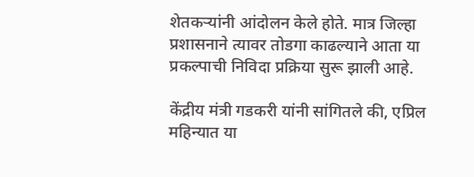शेतकऱ्यांनी आंदोलन केले होते. मात्र जिल्हा प्रशासनाने त्यावर तोडगा काढल्याने आता या प्रकल्पाची निविदा प्रक्रिया सुरू झाली आहे.

केंद्रीय मंत्री गडकरी यांनी सांगितले की, एप्रिल महिन्यात या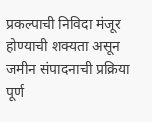प्रकल्पाची निविदा मंजूर होण्याची शक्यता असून जमीन संपादनाची प्रक्रिया पूर्ण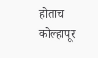होताच कोल्हापूर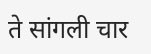ते सांगली चार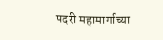पदरी महामार्गाच्या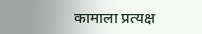कामाला प्रत्यक्ष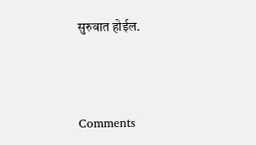सुरुवात होईल.



Comments